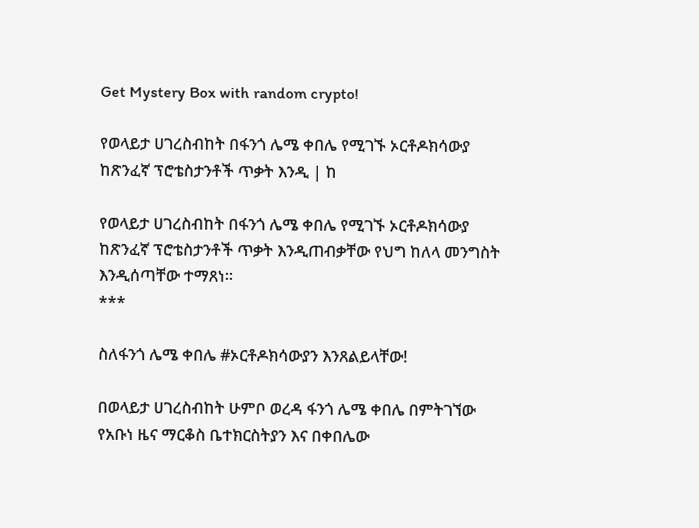Get Mystery Box with random crypto!

የወላይታ ሀገረስብከት በፋንጎ ሌሜ ቀበሌ የሚገኙ ኦርቶዶክሳውያ ከጽንፈኛ ፕሮቴስታንቶች ጥቃት እንዲ | ከ

የወላይታ ሀገረስብከት በፋንጎ ሌሜ ቀበሌ የሚገኙ ኦርቶዶክሳውያ ከጽንፈኛ ፕሮቴስታንቶች ጥቃት እንዲጠብቃቸው የህግ ከለላ መንግስት እንዲሰጣቸው ተማጸነ።
***

ስለፋንጎ ሌሜ ቀበሌ #ኦርቶዶክሳውያን እንጸልይላቸው!

በወላይታ ሀገረስብከት ሁምቦ ወረዳ ፋንጎ ሌሜ ቀበሌ በምትገኘው የአቡነ ዜና ማርቆስ ቤተክርስትያን እና በቀበሌው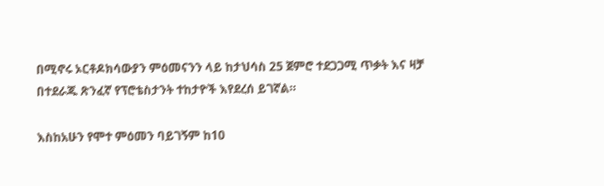በሚኖሩ ኦርቶዶክሳውያን ምዕመናንን ላይ ከታህሳስ 25 ጀምሮ ተደጋጋሚ ጥቃት እና ዛቻ በተደራጁ ጽንፈኛ የፕሮቴስታንት ተከታዮች እየደረሰ ይገኛል።

እስከአሁን የሞተ ምዕመን ባይገኝም ከ10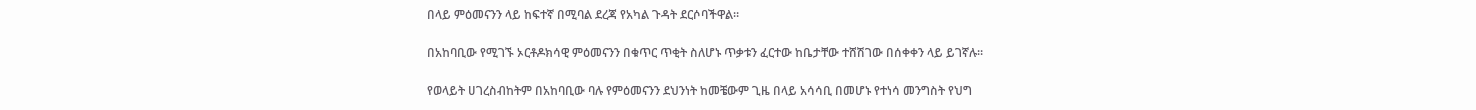በላይ ምዕመናንን ላይ ከፍተኛ በሚባል ደረጃ የአካል ጉዳት ደርሶባችዋል።

በአከባቢው የሚገኙ ኦርቶዶክሳዊ ምዕመናንን በቁጥር ጥቂት ስለሆኑ ጥቃቱን ፈርተው ከቤታቸው ተሸሽገው በሰቀቀን ላይ ይገኛሉ።

የወላይት ሀገረስብከትም በአከባቢው ባሉ የምዕመናንን ደህንነት ከመቼውም ጊዜ በላይ አሳሳቢ በመሆኑ የተነሳ መንግስት የህግ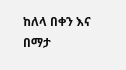ከለላ በቀን እና በማታ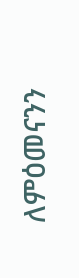ለምዕመናንን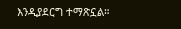እንዲያደርግ ተማጽኗል።